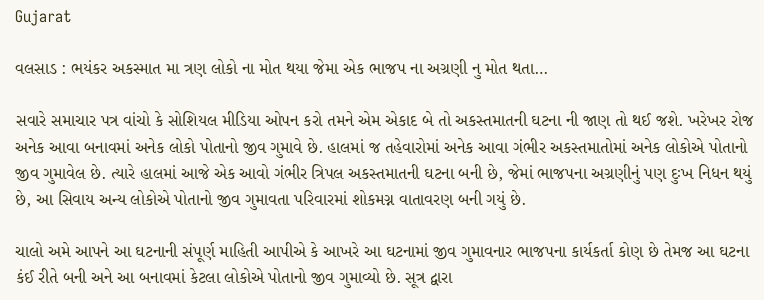Gujarat

વલસાડ : ભયંકર અકસ્માત મા ત્રણ લોકો ના મોત થયા જેમા એક ભાજપ ના અગ્રણી નુ મોત થતા…

સવારે સમાચાર પત્ર વાંચો કે સોશિયલ મીડિયા ઓપન કરો તમને એમ એકાદ બે તો અકસ્તમાતની ઘટના ની જાણ તો થઈ જશે. ખરેખર રોજ અનેક આવા બનાવમાં અનેક લોકો પોતાનો જીવ ગુમાવે છે. હાલમાં જ તહેવારોમાં અનેક આવા ગંભીર અકસ્તમાતોમાં અનેક લોકોએ પોતાનો જીવ ગુમાવેલ છે. ત્યારે હાલમાં આજે એક આવો ગંભીર ત્રિપલ અકસ્તમાતની ઘટના બની છે, જેમાં ભાજપના અગ્રણીનું પણ દુઃખ નિધન થયું છે, આ સિવાય અન્ય લોકોએ પોતાનો જીવ ગુમાવતા પરિવારમાં શોકમગ્ન વાતાવરણ બની ગયું છે.

ચાલો અમે આપને આ ઘટનાની સંપૂર્ણ માહિતી આપીએ કે આખરે આ ઘટનામાં જીવ ગુમાવનાર ભાજપના કાર્યકર્તા કોણ છે તેમજ આ ઘટના કંઈ રીતે બની અને આ બનાવમાં કેટલા લોકોએ પોતાનો જીવ ગુમાવ્યો છે. સૂત્ર દ્વારા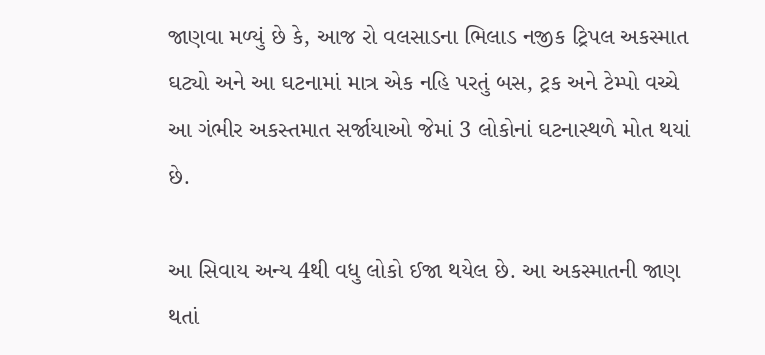જાણવા મળ્યું છે કે, આજ રો વલસાડના ભિલાડ નજીક ટ્રિપલ અકસ્માત ઘટ્યો અને આ ઘટનામાં માત્ર એક નહિ પરતું બસ, ટ્રક અને ટેમ્પો વચ્ચે આ ગંભીર અકસ્તમાત સર્જાયાઓ જેમાં 3 લોકોનાં ઘટનાસ્થળે મોત થયાં છે.

આ સિવાય અન્ય 4થી વધુ લોકો ઈજા થયેલ છે. આ અકસ્માતની જાણ થતાં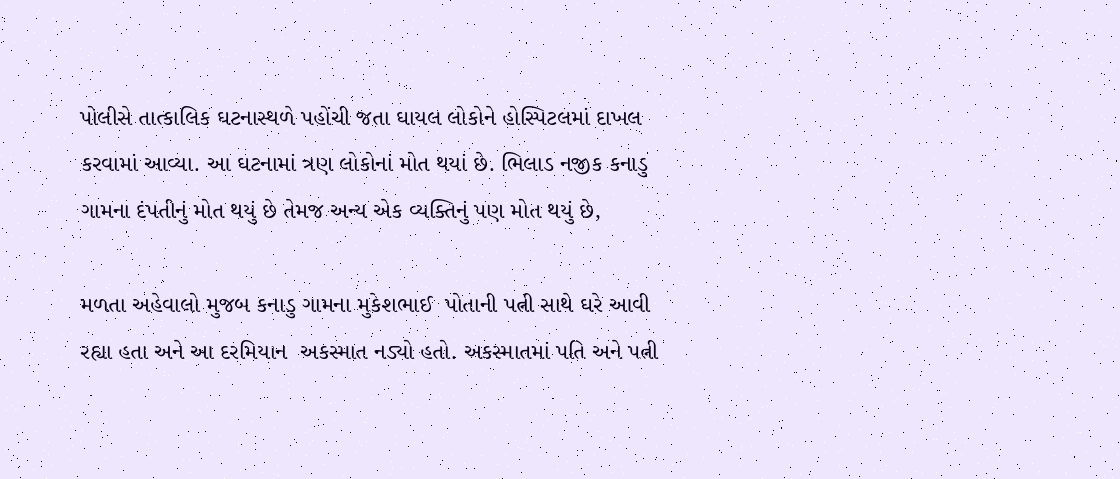પોલીસે તાત્કાલિક ઘટનાસ્થળે પહોંચી જતા ઘાયલ લોકોને હોસ્પિટલમાં દાખલ કરવામાં આવ્યા. આ ઘટનામાં ત્રણ લોકોનાં મોત થયાં છે. ભિલાડ નજીક કનાડુ ગામના દંપતીનું મોત થયું છે તેમજ અન્ય એક વ્યક્તિનું પણ મોત થયું છે,

મળતા અહેવાલો મુજબ કનાડુ ગામના મુકેશભાઈ  પોતાની પત્ની સાથે ઘરે આવી રહ્યા હતા અને આ દરમિયાન  અકસ્માત નડ્યો હતો. અકસ્માતમાં પતિ અને પત્ની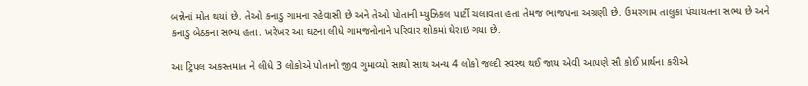બન્નેનાં મોત થયાં છે. તેઓ કનાડુ ગામના રહેવાસી છે અને તેઓ પોતાની મ્યુઝિકલ પાર્ટી ચલાવતા હતા તેમજ ભાજપના અગ્રણી છે. ઉમરગામ તાલુકા પંચાયતના સભ્ય છે અને કનાડુ બેઠકના સભ્ય હતા. ખરેખર આ ઘટના લીધે ગામજનોનાને પરિવાર શોકમાં ઘેરાઇ ગયા છે.

આ ટ્રિપલ અકસ્તમાત ને લીધે 3 લોકોએ પોતાનો જીવ ગુમાવ્યો સાથો સાથ અન્ય 4 લોકો જલ્દી સ્વસ્થ થઈ જાય એવી આપણે સૌ કોઈ પ્રાર્થના કરીએ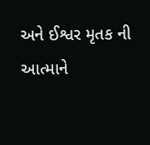અને ઈશ્વર મૃતક ની આત્માને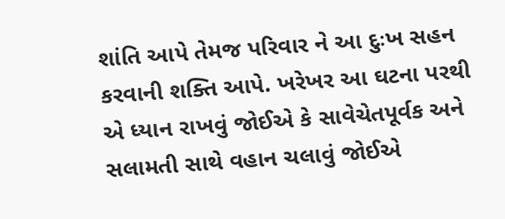શાંતિ આપે તેમજ પરિવાર ને આ દુઃખ સહન કરવાની શક્તિ આપે. ખરેખર આ ઘટના પરથી એ ધ્યાન રાખવું જોઈએ કે સાવેચેતપૂર્વક અને સલામતી સાથે વહાન ચલાવું જોઈએ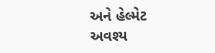અને હેલ્મેટ અવશ્ય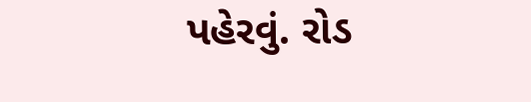પહેરવું. રોડ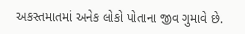અકસ્તમાતમાં અનેક લોકો પોતાના જીવ ગુમાવે છે.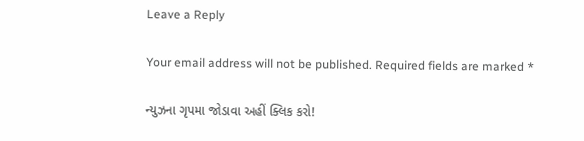Leave a Reply

Your email address will not be published. Required fields are marked *

ન્યુઝના ગૃપમા જોડાવા અહીં ક્લિક કરો!